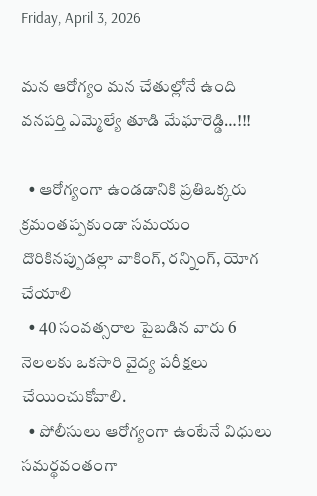Friday, April 3, 2026

మన ఆరోగ్యం మన చేతుల్లోనే ఉంది వనపర్తి ఎమ్మెల్యే తూడి మేఘారెడ్డి…!!!

  • ఆరోగ్యంగా ఉండడానికి ప్రతిఒక్కరు క్రమంతప్పకుండా సమయం దొరికినప్పుడల్లా వాకింగ్, రన్నింగ్, యోగ చేయాలి
  • 40 సంవత్సరాల పైబడిన వారు 6 నెలలకు ఒకసారి వైద్య పరీక్షలు చేయించుకోవాలి.
  • పోలీసులు ఆరోగ్యంగా ఉంటేనే విధులు సమర్థవంతంగా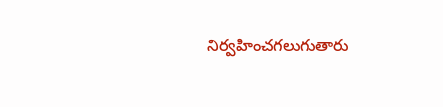నిర్వహించగలుగుతారు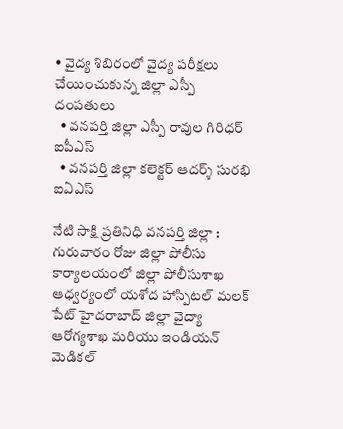• వైద్య శిబిరంలో వైద్య పరీక్షలు చేయించుకున్న జిల్లా ఎస్పీ దంపతులు
  • వనపర్తి జిల్లా ఎస్పీ రావుల గిరిధర్ ఐపీఎస్
  • వనపర్తి జిల్లా కలెక్టర్ ఆదర్శ్ సురభి ఐఏఎస్

నేటి సాక్షి ప్రతినిధి వనపర్తి జిల్లా :
గురువారం రోజు జిల్లా పోలీసు కార్యాలయంలో జిల్లా పోలీసుశాఖ ఆధ్వర్యంలో యశోద హాస్పిటల్ మలక్ పేట్ హైదరాబాద్ జిల్లా వైద్యా ఆరోగ్యశాఖ మరియు ఇండియన్ మెడికల్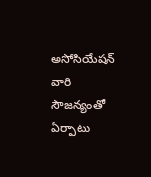అసోసియేషన్ వారి సౌజన్యంతో ఏర్పాటు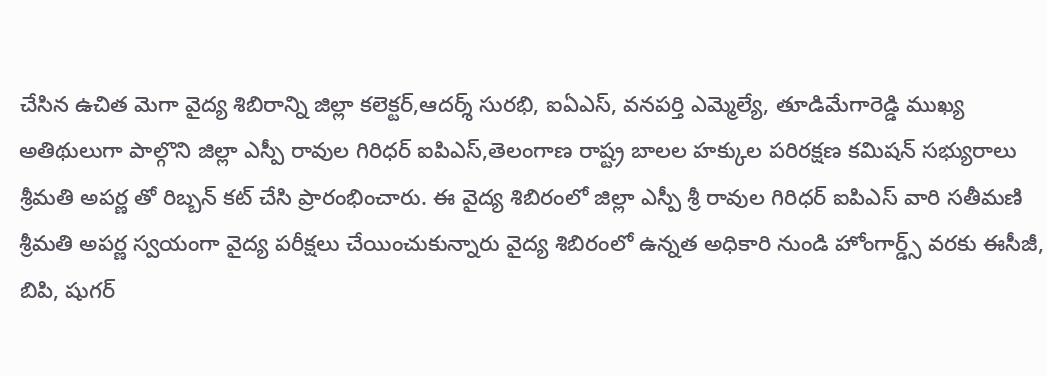చేసిన ఉచిత మెగా వైద్య శిబిరాన్ని జిల్లా కలెక్టర్,ఆదర్శ్ సురభి, ఐఏఎస్, వనపర్తి ఎమ్మెల్యే, తూడిమేగారెడ్డి ముఖ్య అతిథులుగా పాల్గొని జిల్లా ఎస్పీ రావుల గిరిధర్ ఐపిఎస్,తెలంగాణ రాష్ట్ర బాలల హక్కుల పరిరక్షణ కమిషన్ సభ్యురాలు శ్రీమతి అపర్ణ తో రిబ్బన్ కట్ చేసి ప్రారంభించారు. ఈ వైద్య శిబిరంలో జిల్లా ఎస్పీ శ్రీ రావుల గిరిధర్ ఐపిఎస్ వారి సతీమణి శ్రీమతి అపర్ణ స్వయంగా వైద్య పరీక్షలు చేయించుకున్నారు వైద్య శిబిరంలో ఉన్నత అధికారి నుండి హోంగార్డ్స్ వరకు ఈసీజీ, బిపి, షుగర్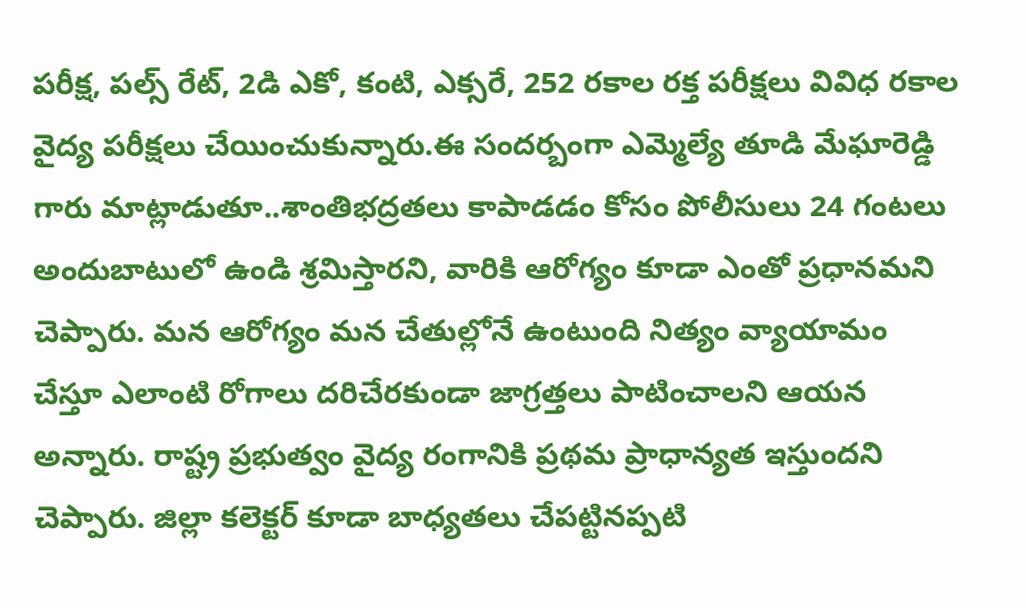పరీక్ష, పల్స్ రేట్, 2డి ఎకో, కంటి, ఎక్సరే, 252 రకాల రక్త పరీక్షలు వివిధ రకాల వైద్య పరీక్షలు చేయించుకున్నారు.ఈ సందర్బంగా ఎమ్మెల్యే తూడి మేఘారెడ్డి గారు మాట్లాడుతూ..శాంతిభద్రతలు కాపాడడం కోసం పోలీసులు 24 గంటలు అందుబాటులో ఉండి శ్రమిస్తారని, వారికి ఆరోగ్యం కూడా ఎంతో ప్రధానమని చెప్పారు. మన ఆరోగ్యం మన చేతుల్లోనే ఉంటుంది నిత్యం వ్యాయామం చేస్తూ ఎలాంటి రోగాలు దరిచేరకుండా జాగ్రత్తలు పాటించాలని ఆయన అన్నారు. రాష్ట్ర ప్రభుత్వం వైద్య రంగానికి ప్రథమ ప్రాధాన్యత ఇస్తుందని చెప్పారు. జిల్లా కలెక్టర్ కూడా బాధ్యతలు చేపట్టినప్పటి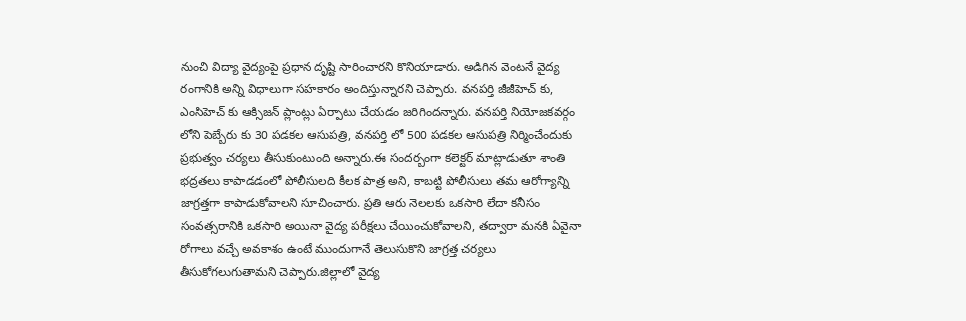నుంచి విద్యా వైద్యంపై ప్రధాన దృష్టి సారించారని కొనియాడారు. అడిగిన వెంటనే వైద్య రంగానికి అన్ని విధాలుగా సహకారం అందిస్తున్నారని చెప్పారు. వనపర్తి జీజీహెచ్ కు, ఎంసిహెచ్ కు ఆక్సిజన్ ప్లాంట్లు ఏర్పాటు చేయడం జరిగిందన్నారు. వనపర్తి నియోజకవర్గం లోని పెబ్బేరు కు 30 పడకల ఆసుపత్రి, వనపర్తి లో 500 పడకల ఆసుపత్రి నిర్మించేందుకు ప్రభుత్వం చర్యలు తీసుకుంటుంది అన్నారు.ఈ సందర్బంగా కలెక్టర్ మాట్లాడుతూ శాంతి భద్రతలు కాపాడడంలో పోలీసులది కీలక పాత్ర అని, కాబట్టి పోలీసులు తమ ఆరోగ్యాన్ని జాగ్రత్తగా కాపాడుకోవాలని సూచించారు. ప్రతి ఆరు నెలలకు ఒకసారి లేదా కనీసం సంవత్సరానికి ఒకసారి అయినా వైద్య పరీక్షలు చేయించుకోవాలని, తద్వారా మనకి ఏవైనా రోగాలు వచ్చే అవకాశం ఉంటే ముందుగానే తెలుసుకొని జాగ్రత్త చర్యలు తీసుకోగలుగుతామని చెప్పారు.జిల్లాలో వైద్య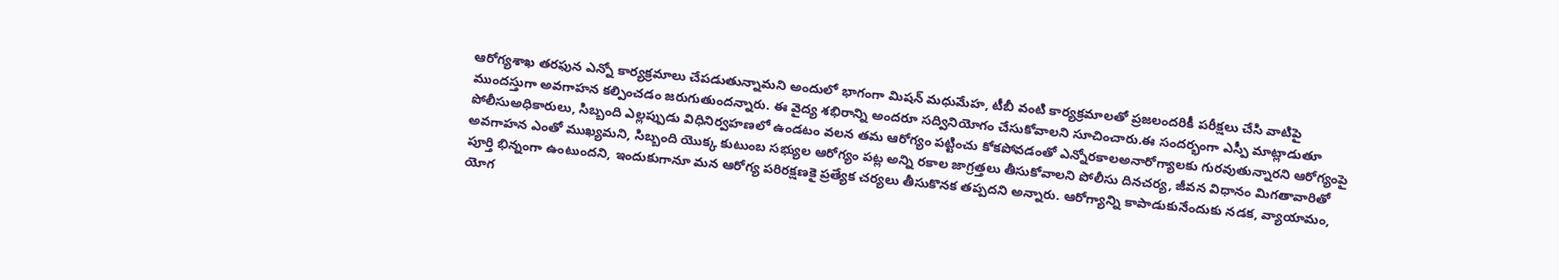ఆరోగ్యశాఖ తరఫున ఎన్నో కార్యక్రమాలు చేపడుతున్నామని అందులో భాగంగా మిషన్ మధుమేహ, టీబీ వంటి కార్యక్రమాలతో ప్రజలందరికీ పరీక్షలు చేసి వాటిపై ముందస్తుగా అవగాహన కల్పించడం జరుగుతుందన్నారు. ఈ వైద్య శభిరాన్ని అందరూ సద్వినియోగం చేసుకోవాలని సూచించారు.ఈ సందర్భంగా ఎస్పీ మాట్లాడుతూ పోలీసుఅధికారులు, సిబ్బంది ఎల్లప్పుడు విధినిర్వహణలో ఉండటం వలన తమ ఆరోగ్యం పట్టించు కోకపోవడంతో ఎన్నోరకాలఅనారోగ్యాలకు గురవుతున్నారని ఆరోగ్యంపై అవగాహన ఎంతో ముఖ్యమని, సిబ్బంది యొక్క కుటుంబ సభ్యుల ఆరోగ్యం పట్ల అన్ని రకాల జాగ్రత్తలు తీసుకోవాలని పోలీసు దినచర్య, జీవన విధానం మిగతావారితో పూర్తి భిన్నంగా ఉంటుందని, ఇందుకుగానూ మన ఆరోగ్య పరిరక్షణకై ప్రత్యేక చర్యలు తీసుకొనక తప్పదని అన్నారు. ఆరోగ్యాన్ని కాపాడుకునేందుకు నడక, వ్యాయామం, యోగ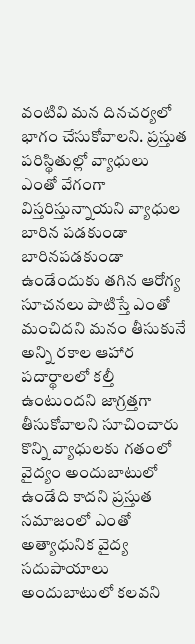వంటివి మన దినచర్యలో భాగం చేసుకోవాలని. ప్రస్తుత పరిస్థితుల్లో వ్యాధులు ఎంతో వేగంగా విస్తరిస్తున్నాయని వ్యాధుల బారిన పడకుండా బారినపడకుండా ఉండేందుకు తగిన ఆరోగ్య సూచనలు పాటిస్తే ఎంతో మంచిదని మనం తీసుకునే అన్ని రకాల ఆహార పదార్థాలలో కల్తీ ఉంటుందని జాగ్రత్తగా తీసుకోవాలని సూచించారు కొన్ని వ్యాధులకు గతంలో వైద్యం అందుబాటులో ఉండేది కాదని ప్రస్తుత సమాజంలో ఎంతో అత్యాధునిక వైద్య సదుపాయాలు అందుబాటులో కలవని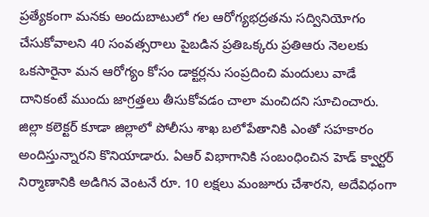ప్రత్యేకంగా మనకు అందుబాటులో గల ఆరోగ్యభద్రతను సద్వినియోగం చేసుకోవాలని 40 సంవత్సరాలు పైబడిన ప్రతిఒక్కరు ప్రతిఆరు నెలలకు ఒకసారైనా మన ఆరోగ్యం కోసం డాక్టర్లను సంప్రదించి మందులు వాడే దానికంటే ముందు జాగ్రత్తలు తీసుకోవడం చాలా మంచిదని సూచించారు. జిల్లా కలెక్టర్ కూడా జిల్లాలో పోలీసు శాఖ బలోపేతానికి ఎంతో సహకారం అందిస్తున్నారని కొనియాడారు. ఏఆర్ విభాగానికి సంబంధించిన హెడ్ క్వార్టర్ నిర్మాణానికి అడిగిన వెంటనే రూ. 10 లక్షలు మంజూరు చేశారని, అదేవిధంగా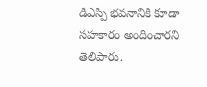డిఎస్పి భవనానికి కూడా సహకారం అందించారని తెలిపారు.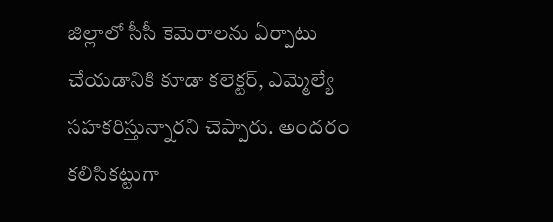జిల్లాలో సీసీ కెమెరాలను ఏర్పాటు చేయడానికి కూడా కలెక్టర్, ఎమ్మెల్యే సహకరిస్తున్నారని చెప్పారు. అందరం కలిసికట్టుగా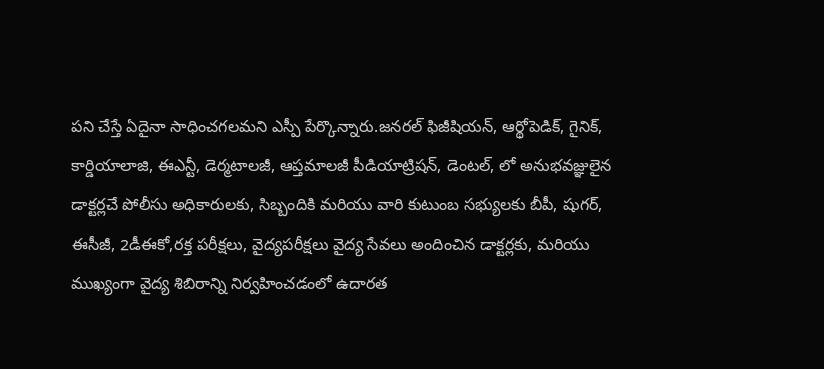పని చేస్తే ఏదైనా సాధించగలమని ఎస్పీ పేర్కొన్నారు.జనరల్ ఫిజీషియన్, ఆర్థోపెడిక్, గైనిక్, కార్డియాలాజి, ఈఎన్టీ, డెర్మటాలజీ, ఆప్తమాలజీ పీడియాట్రిషన్, డెంటల్, లో అనుభవజ్ఞులైన డాక్టర్లచే పోలీసు అధికారులకు, సిబ్బందికి మరియు వారి కుటుంబ సభ్యులకు బీపీ, షుగర్, ఈసీజీ, 2డీఈకో,రక్త పరీక్షలు, వైద్యపరీక్షలు వైద్య సేవలు అందించిన డాక్టర్లకు, మరియు ముఖ్యంగా వైద్య శిబిరాన్ని నిర్వహించడంలో ఉదారత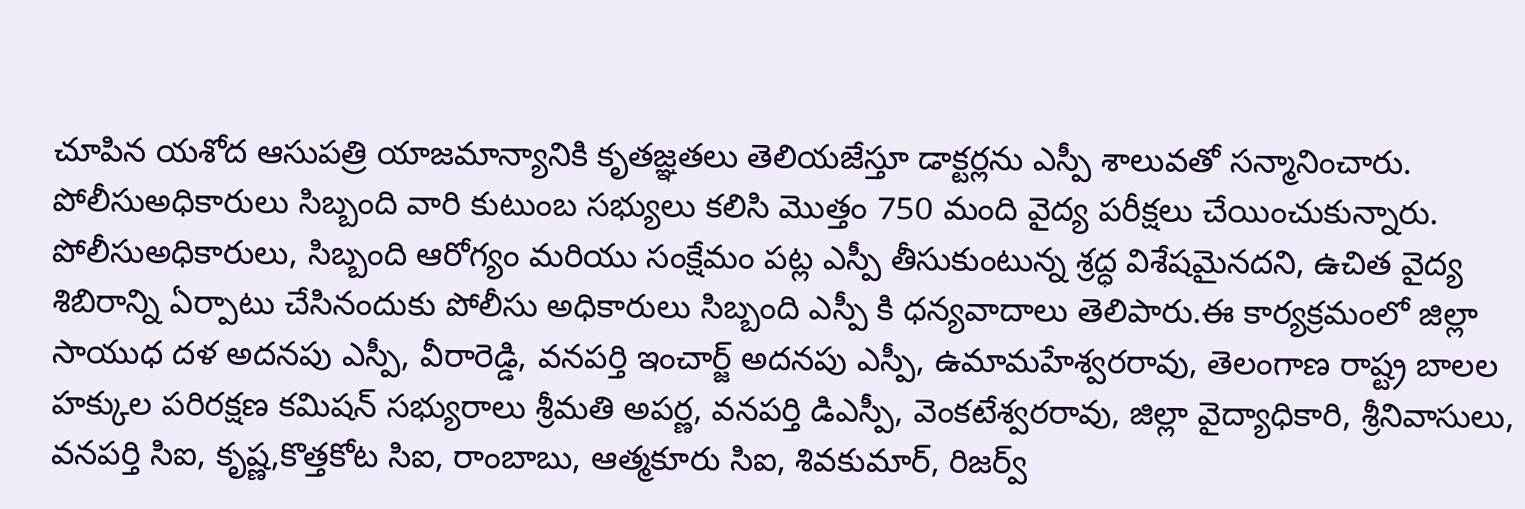చూపిన యశోద ఆసుపత్రి యాజమాన్యానికి కృతజ్ఞతలు తెలియజేస్తూ డాక్టర్లను ఎస్పీ శాలువతో సన్మానించారు. పోలీసుఅధికారులు సిబ్బంది వారి కుటుంబ సభ్యులు కలిసి మొత్తం 750 మంది వైద్య పరీక్షలు చేయించుకున్నారు. పోలీసుఅధికారులు, సిబ్బంది ఆరోగ్యం మరియు సంక్షేమం పట్ల ఎస్పీ తీసుకుంటున్న శ్రద్ధ విశేషమైనదని, ఉచిత వైద్య శిబిరాన్ని ఏర్పాటు చేసినందుకు పోలీసు అధికారులు సిబ్బంది ఎస్పీ కి ధన్యవాదాలు తెలిపారు.ఈ కార్యక్రమంలో జిల్లా సాయుధ దళ అదనపు ఎస్పీ, వీరారెడ్డి, వనపర్తి ఇంచార్జ్ అదనపు ఎస్పీ, ఉమామహేశ్వరరావు, తెలంగాణ రాష్ట్ర బాలల హక్కుల పరిరక్షణ కమిషన్ సభ్యురాలు శ్రీమతి అపర్ణ, వనపర్తి డిఎస్పీ, వెంకటేశ్వరరావు, జిల్లా వైద్యాధికారి, శ్రీనివాసులు, వనపర్తి సిఐ, కృష్ణ,కొత్తకోట సిఐ, రాంబాబు, ఆత్మకూరు సిఐ, శివకుమార్, రిజర్వ్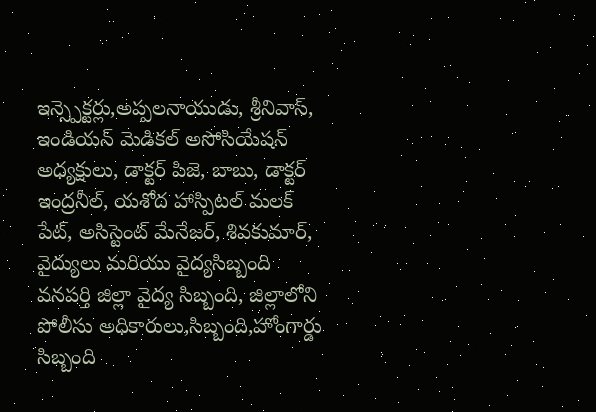ఇన్స్పెక్టర్లు,అప్పలనాయుడు, శ్రీనివాస్, ఇండియన్ మెడికల్ అసోసియేషన్ అధ్యక్షులు, డాక్టర్ పిజె, బాబు, డాక్టర్ ఇంద్రనీల్, యశోద హాస్పిటల్ మలక్ పేట్, అసిస్టెంట్ మేనేజర్, శివకుమార్, వైద్యులు మరియు వైద్యసిబ్బంది వనపర్తి జిల్లా వైద్య సిబ్బంది, జిల్లాలోని పోలీసు అధికారులు,సిబ్బంది,హోంగార్డు సిబ్బంది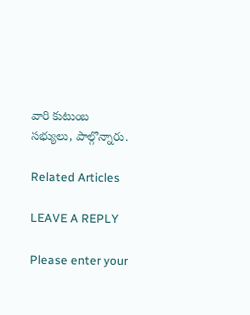వారి కుటుంబ సభ్యులు, పాల్గొన్నారు.

Related Articles

LEAVE A REPLY

Please enter your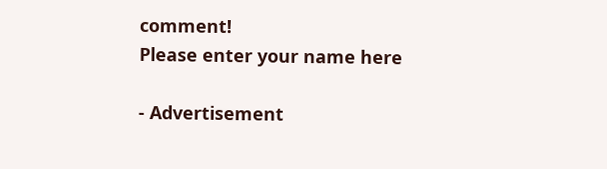comment!
Please enter your name here

- Advertisement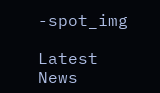-spot_img

Latest News